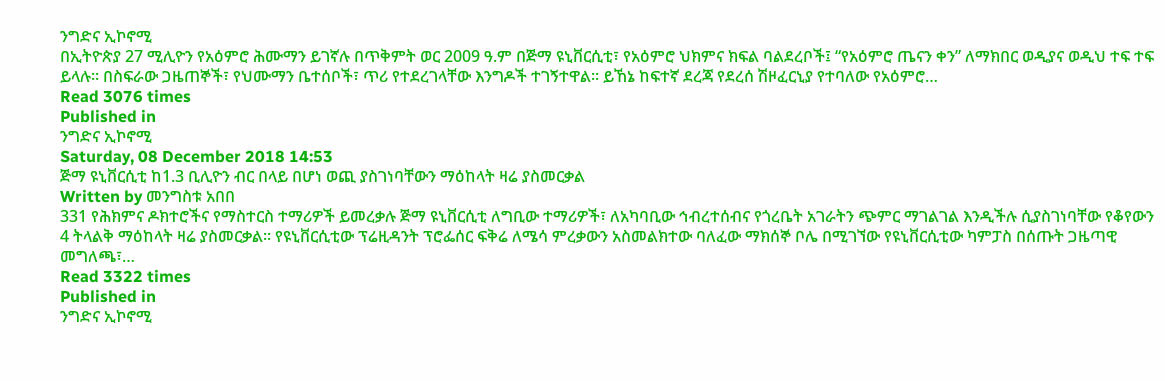ንግድና ኢኮኖሚ
በኢትዮጵያ 27 ሚሊዮን የአዕምሮ ሕሙማን ይገኛሉ በጥቅምት ወር 2009 ዓ.ም በጅማ ዩኒቨርሲቲ፣ የአዕምሮ ህክምና ክፍል ባልደረቦች፤ “የአዕምሮ ጤናን ቀን” ለማክበር ወዲያና ወዲህ ተፍ ተፍ ይላሉ። በስፍራው ጋዜጠኞች፣ የህሙማን ቤተሰቦች፣ ጥሪ የተደረገላቸው እንግዶች ተገኝተዋል፡፡ ይኸኔ ከፍተኛ ደረጃ የደረሰ ሽዞፈርኒያ የተባለው የአዕምሮ…
Read 3076 times
Published in
ንግድና ኢኮኖሚ
Saturday, 08 December 2018 14:53
ጅማ ዩኒቨርሲቲ ከ1.3 ቢሊዮን ብር በላይ በሆነ ወጪ ያስገነባቸውን ማዕከላት ዛሬ ያስመርቃል
Written by መንግስቱ አበበ
331 የሕክምና ዶክተሮችና የማስተርስ ተማሪዎች ይመረቃሉ ጅማ ዩኒቨርሲቲ ለግቢው ተማሪዎች፣ ለአካባቢው ኅብረተሰብና የጎረቤት አገራትን ጭምር ማገልገል እንዲችሉ ሲያስገነባቸው የቆየውን 4 ትላልቅ ማዕከላት ዛሬ ያስመርቃል፡፡ የዩኒቨርሲቲው ፕሬዚዳንት ፕሮፌሰር ፍቅሬ ለሜሳ ምረቃውን አስመልክተው ባለፈው ማክሰኞ ቦሌ በሚገኘው የዩኒቨርሲቲው ካምፓስ በሰጡት ጋዜጣዊ መግለጫ፣…
Read 3322 times
Published in
ንግድና ኢኮኖሚ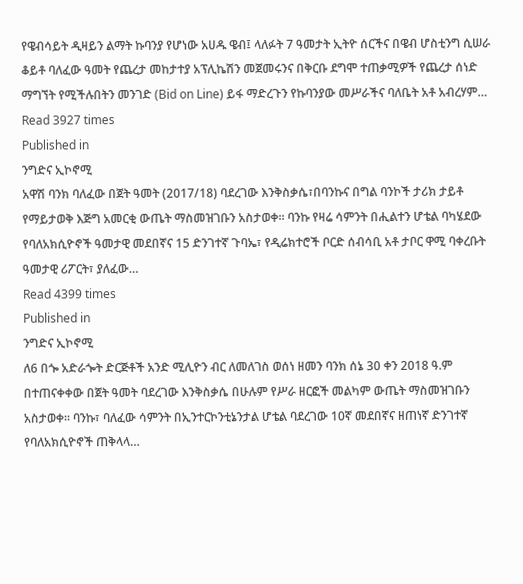የዌብሳይት ዲዛይን ልማት ኩባንያ የሆነው አሀዱ ዌብ፤ ላለፉት 7 ዓመታት ኢትዮ ሰርችና በዌብ ሆስቲንግ ሲሠራ ቆይቶ ባለፈው ዓመት የጨረታ መከታተያ አፕሊኬሽን መጀመሩንና በቅርቡ ደግሞ ተጠቃሚዎች የጨረታ ሰነድ ማግኘት የሚችሉበትን መንገድ (Bid on Line) ይፋ ማድረጉን የኩባንያው መሥራችና ባለቤት አቶ አብረሃም…
Read 3927 times
Published in
ንግድና ኢኮኖሚ
አዋሽ ባንክ ባለፈው በጀት ዓመት (2017/18) ባደረገው እንቅስቃሴ፣በባንኩና በግል ባንኮች ታሪክ ታይቶ የማይታወቅ እጅግ አመርቂ ውጤት ማስመዝገቡን አስታወቀ፡፡ ባንኩ የዛሬ ሳምንት በሒልተን ሆቴል ባካሄደው የባለአክሲዮኖች ዓመታዊ መደበኛና 15 ድንገተኛ ጉባኤ፣ የዲሬክተሮች ቦርድ ሰብሳቢ አቶ ታቦር ዋሚ ባቀረቡት ዓመታዊ ሪፖርት፣ ያለፈው…
Read 4399 times
Published in
ንግድና ኢኮኖሚ
ለ6 በጐ አድራጐት ድርጅቶች አንድ ሚሊዮን ብር ለመለገስ ወሰነ ዘመን ባንክ ሰኔ 30 ቀን 2018 ዓ.ም በተጠናቀቀው በጀት ዓመት ባደረገው እንቅስቃሴ በሁሉም የሥራ ዘርፎች መልካም ውጤት ማስመዝገቡን አስታወቀ፡፡ ባንኩ፣ ባለፈው ሳምንት በኢንተርኮንቲኔንታል ሆቴል ባደረገው 10ኛ መደበኛና ዘጠነኛ ድንገተኛ የባለአክሲዮኖች ጠቅላላ…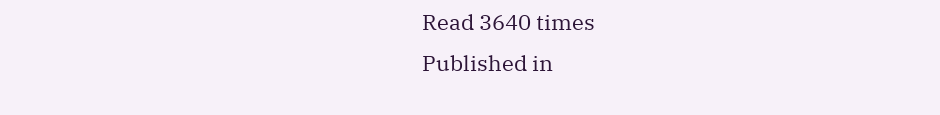Read 3640 times
Published in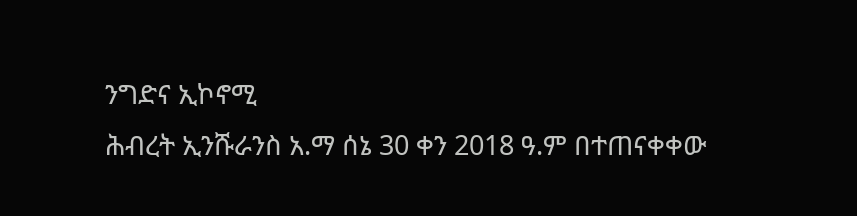ንግድና ኢኮኖሚ
ሕብረት ኢንሹራንስ አ.ማ ሰኔ 30 ቀን 2018 ዓ.ም በተጠናቀቀው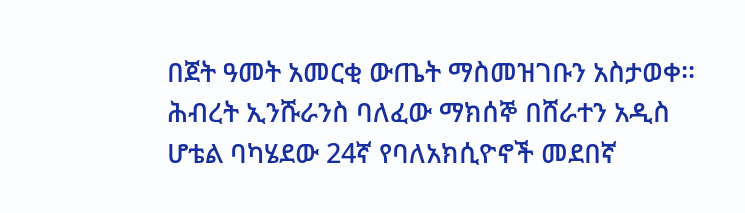በጀት ዓመት አመርቂ ውጤት ማስመዝገቡን አስታወቀ፡፡ ሕብረት ኢንሹራንስ ባለፈው ማክሰኞ በሸራተን አዲስ ሆቴል ባካሄደው 24ኛ የባለአክሲዮኖች መደበኛ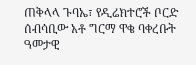ጠቅላላ ጉባኤ፣ የዲሬክተሮች ቦርድ ሰብሳቢው አቶ ግርማ ዋቄ ባቀረቡት ዓመታዊ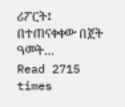ሪፖርት፤ በተጠናቀቀው በጀት ዓመት…
Read 2715 times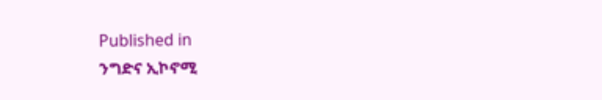Published in
ንግድና ኢኮኖሚ